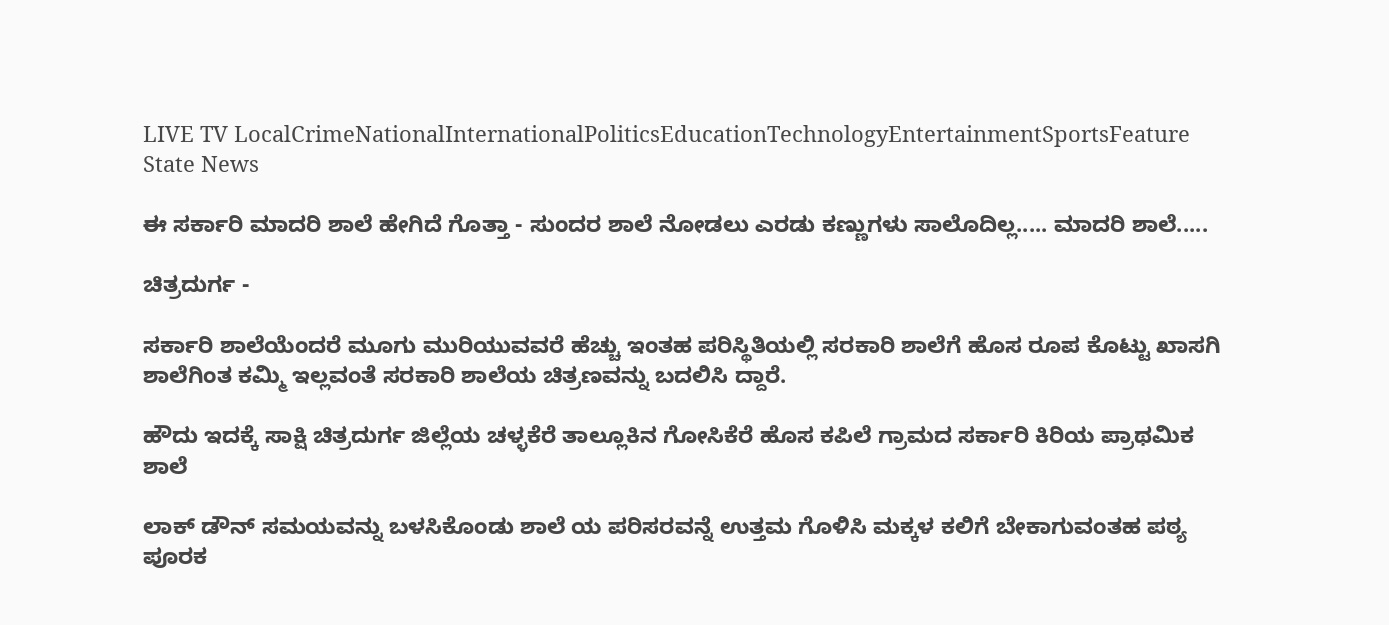LIVE TV LocalCrimeNationalInternationalPoliticsEducationTechnologyEntertainmentSportsFeature
State News

ಈ ಸರ್ಕಾರಿ ಮಾದರಿ ಶಾಲೆ ಹೇಗಿದೆ ಗೊತ್ತಾ - ಸುಂದರ ಶಾಲೆ ನೋಡಲು ಎರಡು ಕಣ್ಣುಗಳು ಸಾಲೊದಿಲ್ಲ..... ಮಾದರಿ ಶಾಲೆ.....

ಚಿತ್ರದುರ್ಗ -

ಸರ್ಕಾರಿ ಶಾಲೆಯೆಂದರೆ ಮೂಗು ಮುರಿಯುವವರೆ ಹೆಚ್ಚು ಇಂತಹ ಪರಿಸ್ಥಿತಿಯಲ್ಲಿ ಸರಕಾರಿ ಶಾಲೆಗೆ ಹೊಸ ರೂಪ ಕೊಟ್ಟು ಖಾಸಗಿ ಶಾಲೆಗಿಂತ ಕಮ್ಮಿ ಇಲ್ಲವಂತೆ ಸರಕಾರಿ ಶಾಲೆಯ ಚಿತ್ರಣವನ್ನು ಬದಲಿಸಿ ದ್ದಾರೆ.

ಹೌದು ಇದಕ್ಕೆ ಸಾಕ್ಷಿ ಚಿತ್ರದುರ್ಗ ಜಿಲ್ಲೆಯ ಚಳ್ಳಕೆರೆ ತಾಲ್ಲೂಕಿನ ಗೋಸಿಕೆರೆ ಹೊಸ ಕಪಿಲೆ ಗ್ರಾಮದ ಸರ್ಕಾರಿ ಕಿರಿಯ ಪ್ರಾಥಮಿಕ ಶಾಲೆ

ಲಾಕ್ ಡೌನ್ ಸಮಯವನ್ನು ಬಳಸಿಕೊಂಡು ಶಾಲೆ ಯ ಪರಿಸರವನ್ನೆ ಉತ್ತಮ ಗೊಳಿಸಿ ಮಕ್ಕಳ ಕಲಿಗೆ ಬೇಕಾಗುವಂತಹ ಪಠ್ಯ ಪೂರಕ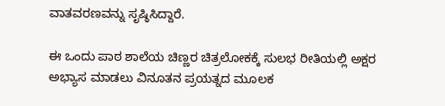ವಾತವರಣವನ್ನು ಸೃಷ್ಠಿಸಿದ್ದಾರೆ.

ಈ ಒಂದು ಪಾಠ ಶಾಲೆಯ ಚಿಣ್ಣರ ಚಿತ್ರಲೋಕಕ್ಕೆ ಸುಲಭ ರೀತಿಯಲ್ಲಿ ಅಕ್ಷರ ಅಭ್ಯಾಸ ಮಾಡಲು ವಿನೂತನ ಪ್ರಯತ್ನದ ಮೂಲಕ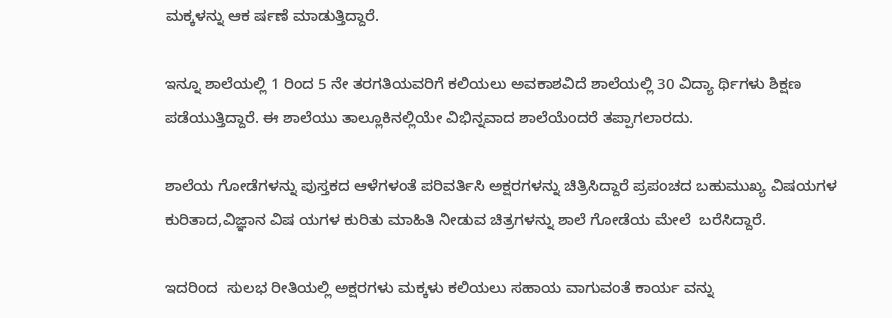ಮಕ್ಕಳನ್ನು ಆಕ ರ್ಷಣೆ ಮಾಡುತ್ತಿದ್ದಾರೆ.

ಇನ್ನೂ ಶಾಲೆಯಲ್ಲಿ 1 ರಿಂದ 5 ನೇ ತರಗತಿಯವರಿಗೆ ಕಲಿಯಲು ಅವಕಾಶವಿದೆ ಶಾಲೆಯಲ್ಲಿ 30 ವಿದ್ಯಾ ರ್ಥಿಗಳು ಶಿಕ್ಷಣ ಪಡೆಯುತ್ತಿದ್ದಾರೆ. ಈ ಶಾಲೆಯು ತಾಲ್ಲೂಕಿನಲ್ಲಿಯೇ ವಿಭಿನ್ನವಾದ ಶಾಲೆಯೆಂದರೆ ತಪ್ಪಾಗಲಾರದು.

ಶಾಲೆಯ ಗೋಡೆಗಳನ್ನು ಪುಸ್ತಕದ ಆಳೆಗಳಂತೆ ಪರಿವರ್ತಿಸಿ ಅಕ್ಷರಗಳನ್ನು ಚಿತ್ರಿಸಿದ್ದಾರೆ ಪ್ರಪಂಚದ ಬಹುಮುಖ್ಯ ವಿಷಯಗಳ ಕುರಿತಾದ,ವಿಜ್ಞಾನ ವಿಷ ಯಗಳ ಕುರಿತು ಮಾಹಿತಿ ನೀಡುವ ಚಿತ್ರಗಳನ್ನು ಶಾಲೆ ಗೋಡೆಯ ಮೇಲೆ  ಬರೆಸಿದ್ದಾರೆ.

ಇದರಿಂದ  ಸುಲಭ ರೀತಿಯಲ್ಲಿ ಅಕ್ಷರಗಳು ಮಕ್ಕಳು ಕಲಿಯಲು ಸಹಾಯ ವಾಗುವಂತೆ ಕಾರ್ಯ ವನ್ನು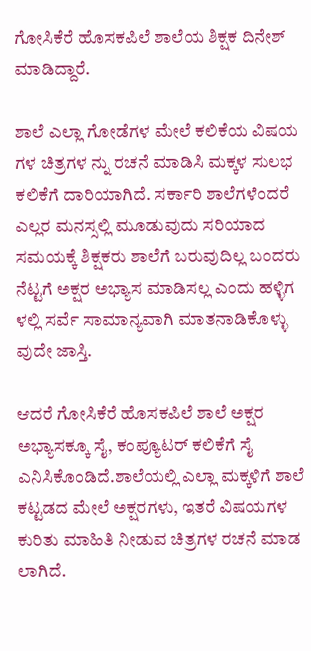ಗೋಸಿಕೆರೆ ಹೊಸಕಪಿಲೆ ಶಾಲೆಯ ಶಿಕ್ಷಕ ದಿನೇಶ್  ಮಾಡಿದ್ದಾರೆ.

ಶಾಲೆ ಎಲ್ಲಾ ಗೋಡೆಗಳ ಮೇಲೆ ಕಲಿಕೆಯ ವಿಷಯ ಗಳ ಚಿತ್ರಗಳ ನ್ನು ರಚನೆ ಮಾಡಿಸಿ ಮಕ್ಕಳ ಸುಲಭ  ಕಲಿಕೆಗೆ ದಾರಿಯಾಗಿದೆ. ಸರ್ಕಾರಿ ಶಾಲೆಗಳೆಂದರೆ ಎಲ್ಲರ ಮನಸ್ಸಲ್ಲಿ ಮೂಡುವುದು ಸರಿಯಾದ ಸಮಯಕ್ಕೆ ಶಿಕ್ಷಕರು ಶಾಲೆಗೆ ಬರುವುದಿಲ್ಲ‌ ಬಂದರು ನೆಟ್ಟಗೆ ಅಕ್ಷರ ಅಭ್ಯಾಸ ಮಾಡಿಸಲ್ಲ ಎಂದು ಹಳ್ಳಿಗ ಳಲ್ಲಿ ಸರ್ವೆ ಸಾಮಾನ್ಯವಾಗಿ ಮಾತನಾಡಿಕೊಳ್ಳು ವುದೇ ಜಾಸ್ತಿ.

ಆದರೆ ಗೋಸಿಕೆರೆ ಹೊಸಕಪಿಲೆ ಶಾಲೆ ಅಕ್ಷರ ಅಭ್ಯಾಸಕ್ಕೂ ಸೈ, ಕಂಪ್ಯೂಟರ್ ಕಲಿಕೆಗೆ ಸೈ ಎನಿಸಿಕೊಂಡಿದೆ.ಶಾಲೆಯಲ್ಲಿ ಎಲ್ಲಾ ಮಕ್ಕಳಿಗೆ ಶಾಲೆ ಕಟ್ಟಡದ ಮೇಲೆ ಅಕ್ಷರಗಳು, ಇತರೆ ವಿಷಯಗಳ ಕುರಿತು ಮಾಹಿತಿ ನೀಡುವ ಚಿತ್ರಗಳ ರಚನೆ ಮಾಡ ಲಾಗಿದೆ.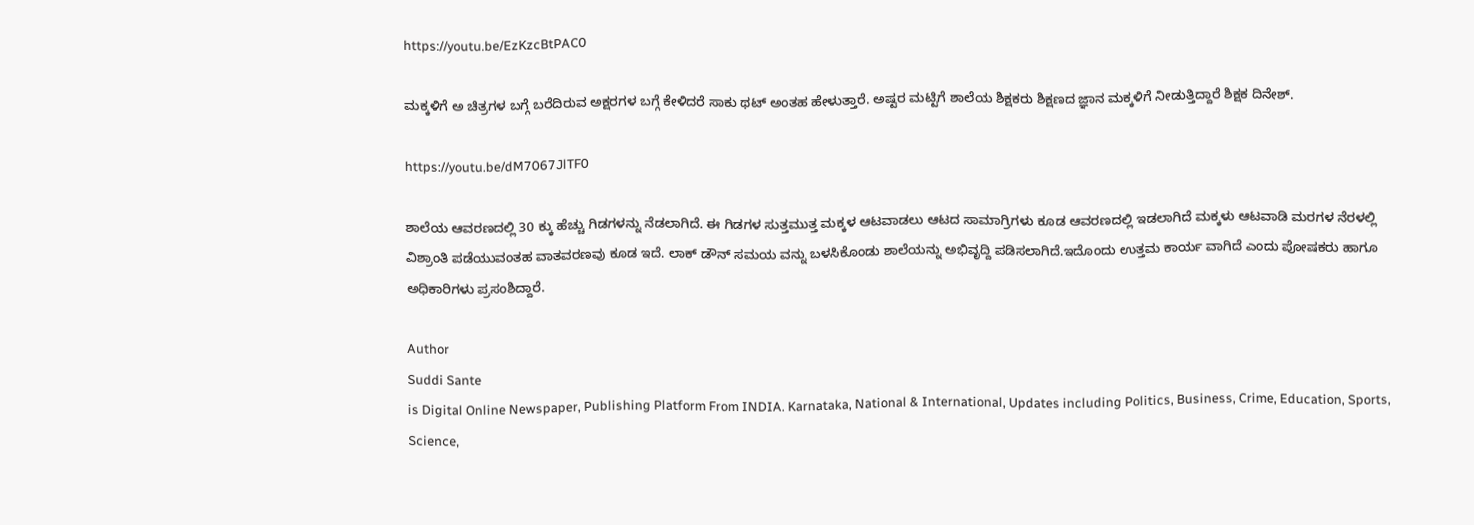https://youtu.be/EzKzcBtPAC0

ಮಕ್ಕಳಿಗೆ ಅ ಚಿತ್ರಗಳ ಬಗ್ಗೆ ಬರೆದಿರುವ ಅಕ್ಷರಗಳ ಬಗ್ಗೆ ಕೇಳಿದರೆ ಸಾಕು ಥಟ್ ಅಂತಹ ಹೇಳುತ್ತಾರೆ. ಅಷ್ಟರ ಮಟ್ಟಿಗೆ ಶಾಲೆಯ ಶಿಕ್ಷಕರು ಶಿಕ್ಷಣದ ಜ್ಞಾನ ಮಕ್ಕಳಿಗೆ ನೀಡುತ್ತಿದ್ದಾರೆ ಶಿಕ್ಷಕ ದಿನೇಶ್.

https://youtu.be/dM7067JlTF0

ಶಾಲೆಯ ಆವರಣದಲ್ಲಿ 30 ಕ್ಕು ಹೆಚ್ಚು ಗಿಡಗಳನ್ನು ನೆಡಲಾಗಿದೆ. ಈ ಗಿಡಗಳ ಸುತ್ತಮುತ್ತ ಮಕ್ಕಳ ಆಟವಾಡಲು ಆಟದ ಸಾಮಾಗ್ರಿಗಳು ಕೂಡ ಆವರಣದಲ್ಲಿ ಇಡಲಾಗಿದೆ ಮಕ್ಕಳು ಆಟವಾಡಿ ಮರಗಳ ನೆರಳಲ್ಲಿ ವಿಶ್ರಾಂತಿ ಪಡೆಯುವಂತಹ ವಾತವರಣವು ಕೂಡ ಇದೆ. ಲಾಕ್ ಡೌನ್ ಸಮಯ ವನ್ನು ಬಳಸಿಕೊಂಡು ಶಾಲೆಯನ್ನು ಅಭಿವೃದ್ದಿ ಪಡಿಸಲಾಗಿದೆ.ಇದೊಂದು ಉತ್ತಮ ಕಾರ್ಯ ವಾಗಿದೆ ಎಂದು ಪೋಷಕರು ಹಾಗೂ ಅಧಿಕಾರಿಗಳು ಪ್ರಸಂಶಿದ್ದಾರೆ.

Author
Suddi Sante
is Digital Online Newspaper, Publishing Platform From INDIA. Karnataka, National & International, Updates including Politics, Business, Crime, Education, Sports, Science,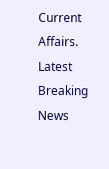Current Affairs. Latest Breaking News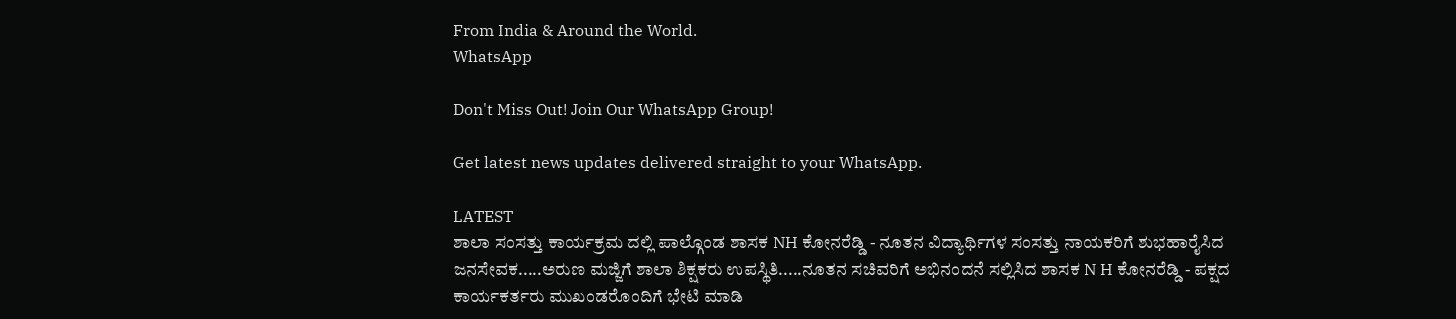From India & Around the World.
WhatsApp

Don't Miss Out! Join Our WhatsApp Group!

Get latest news updates delivered straight to your WhatsApp.

LATEST
ಶಾಲಾ ಸಂಸತ್ತು ಕಾರ್ಯಕ್ರಮ ದಲ್ಲಿ ಪಾಲ್ಗೊಂಡ ಶಾಸಕ NH ಕೋನರೆಡ್ಡಿ - ನೂತನ ವಿದ್ಯಾರ್ಥಿಗಳ ಸಂಸತ್ತು ನಾಯಕರಿಗೆ ಶುಭಹಾರೈಸಿದ ಜನಸೇವಕ.....ಅರುಣ ಮಜ್ಜಿಗೆ ಶಾಲಾ ಶಿಕ್ಷಕರು ಉಪಸ್ಥಿತಿ.....ನೂತನ ಸಚಿವರಿಗೆ ಅಭಿನಂದನೆ ಸಲ್ಲಿಸಿದ ಶಾಸಕ N H ಕೋನರೆಡ್ಡಿ - ಪಕ್ಷದ ಕಾರ್ಯಕರ್ತರು ಮುಖಂಡರೊಂದಿಗೆ ಭೇಟಿ ಮಾಡಿ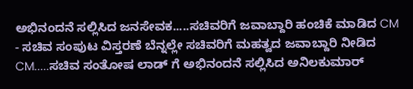ಅಭಿನಂದನೆ ಸಲ್ಲಿಸಿದ ಜನಸೇವಕ.....ಸಚಿವರಿಗೆ ಜವಾಬ್ದಾರಿ ಹಂಚಿಕೆ ಮಾಡಿದ CM - ಸಚಿವ ಸಂಪುಟ ವಿಸ್ತರಣೆ ಬೆನ್ನಲ್ಲೇ ಸಚಿವರಿಗೆ ಮಹತ್ವದ ಜವಾಬ್ದಾರಿ ನೀಡಿದ CM.....ಸಚಿವ ಸಂತೋಷ ಲಾಡ್ ಗೆ ಅಭಿನಂದನೆ ಸಲ್ಲಿಸಿದ ಅನಿಲಕುಮಾರ್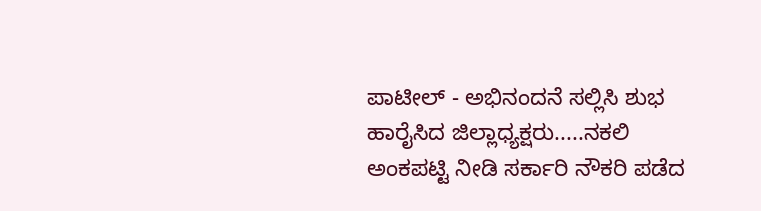ಪಾಟೀಲ್ - ಅಭಿನಂದನೆ ಸಲ್ಲಿಸಿ ಶುಭ ಹಾರೈಸಿದ ಜಿಲ್ಲಾಧ್ಯಕ್ಷರು.....ನಕಲಿ ಅಂಕಪಟ್ಟಿ ನೀಡಿ ಸರ್ಕಾರಿ ನೌಕರಿ ಪಡೆದ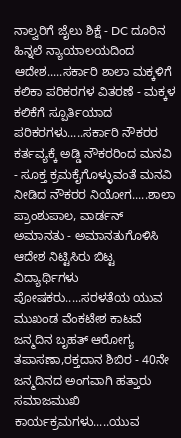ನಾಲ್ವರಿಗೆ ಜೈಲು ಶಿಕ್ಷೆ - DC ದೂರಿನ ಹಿನ್ನಲೆ ನ್ಯಾಯಾಲಯದಿಂದ ಆದೇಶ.....ಸರ್ಕಾರಿ ಶಾಲಾ ಮಕ್ಕಳಿಗೆ ಕಲಿಕಾ ಪರಿಕರಗಳ ವಿತರಣೆ - ಮಕ್ಕಳ ಕಲಿಕೆಗೆ ಸ್ಪೂರ್ತಿಯಾದ ಪರಿಕರಗಳು.....ಸರ್ಕಾರಿ ನೌಕರರ ಕರ್ತವ್ಯಕ್ಕೆ ಅಡ್ಡಿ ನೌಕರರಿಂದ ಮನವಿ - ಸೂಕ್ತ ಕ್ರಮಕೈಗೊಳ್ಳುವಂತೆ ಮನವಿ ನೀಡಿದ ನೌಕರರ ನಿಯೋಗ.....ಶಾಲಾ ಪ್ರಾಂಶುಪಾಲ, ವಾರ್ಡನ್ ಅಮಾನತು - ಅಮಾನತುಗೊಳಿಸಿ ಆದೇಶ ನಿಟ್ಟಿಸಿರು ಬಿಟ್ಟ ವಿದ್ಯಾರ್ಥಿಗಳು ಪೋಷಕರು.....ಸರಳತೆಯ ಯುವ ಮುಖಂಡ ವೆಂಕಟೇಶ ಕಾಟವೆ ಜನ್ಮದಿನ ಬೃಹತ್ ಆರೋಗ್ಯ ತಪಾಸಣಾ,ರಕ್ತದಾನ ಶಿಬಿರ - 40ನೇ ಜನ್ಮದಿನದ ಅಂಗವಾಗಿ ಹತ್ತಾರು ಸಮಾಜಮುಖಿ ಕಾರ್ಯಕ್ರಮಗಳು.....ಯುವ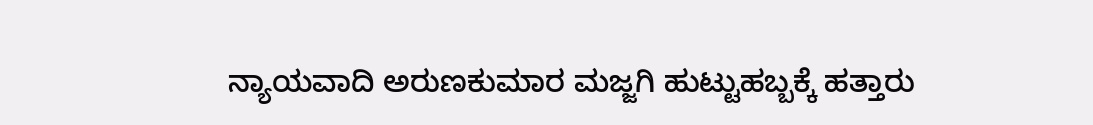ನ್ಯಾಯವಾದಿ ಅರುಣಕುಮಾರ ಮಜ್ಜಗಿ ಹುಟ್ಟುಹಬ್ಬಕ್ಕೆ ಹತ್ತಾರು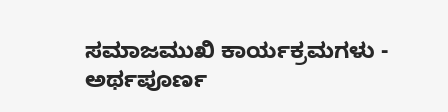ಸಮಾಜಮುಖಿ ಕಾರ್ಯಕ್ರಮಗಳು - ಅರ್ಥಪೂರ್ಣ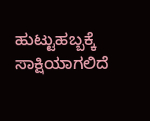ಹುಟ್ಟುಹಬ್ಬಕ್ಕೆ ಸಾಕ್ಷಿಯಾಗಲಿದೆ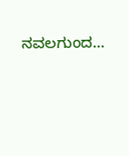ನವಲಗುಂದ...